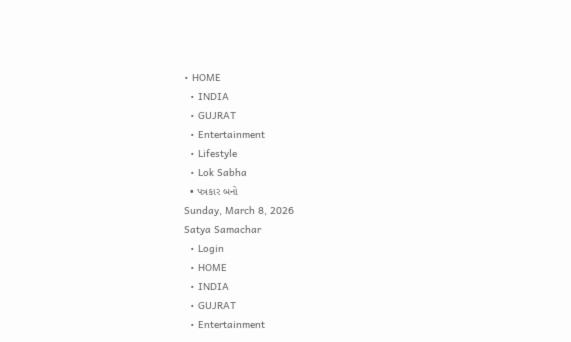• HOME
  • INDIA
  • GUJRAT
  • Entertainment
  • Lifestyle
  • Lok Sabha
  • પત્રકાર બનો
Sunday, March 8, 2026
Satya Samachar
  • Login
  • HOME
  • INDIA
  • GUJRAT
  • Entertainment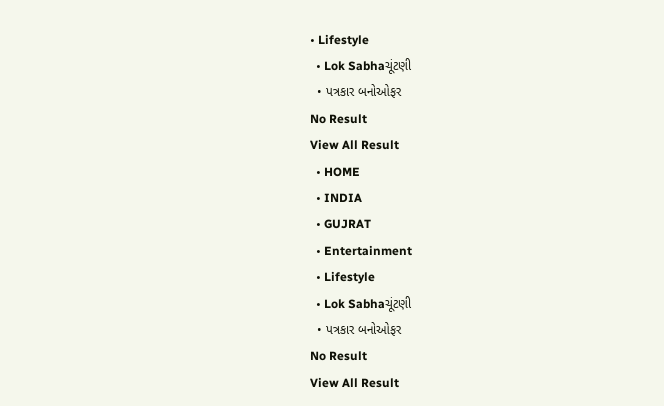• Lifestyle
  • Lok Sabhaચૂંટણી
  • પત્રકાર બનોઓફર
No Result
View All Result
  • HOME
  • INDIA
  • GUJRAT
  • Entertainment
  • Lifestyle
  • Lok Sabhaચૂંટણી
  • પત્રકાર બનોઓફર
No Result
View All Result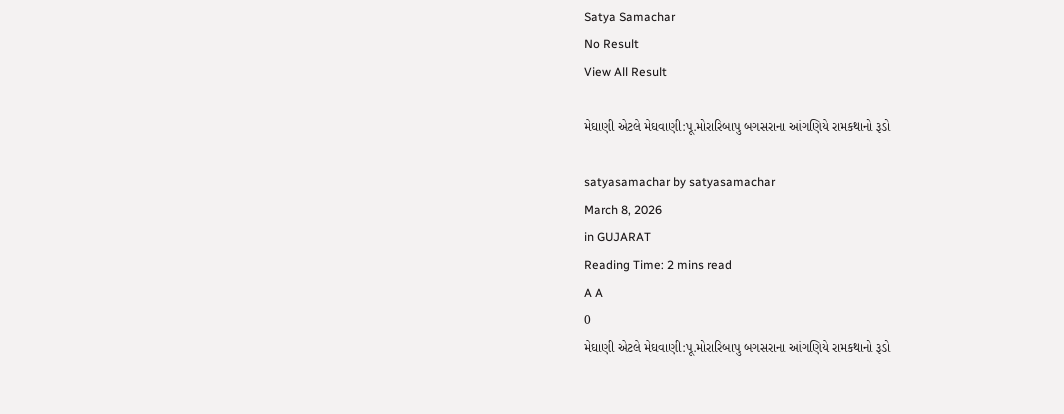Satya Samachar
No Result
View All Result

મેઘાણી એટલે મેઘવાણી:પૂ.મોરારિબાપુ બગસરાના આંગણિયે રામકથાનો રૂડો

satyasamachar by satyasamachar
March 8, 2026
in GUJARAT
Reading Time: 2 mins read
A A
0
મેઘાણી એટલે મેઘવાણી:પૂ.મોરારિબાપુ બગસરાના આંગણિયે રામકથાનો રૂડો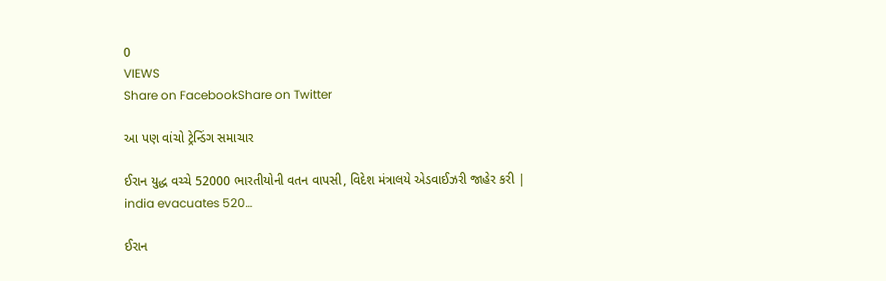0
VIEWS
Share on FacebookShare on Twitter

આ પણ વાંચો ટ્રેન્ડિંગ સમાચાર

ઈરાન યુદ્ધ વચ્ચે 52000 ભારતીયોની વતન વાપસી, વિદેશ મંત્રાલયે એડવાઈઝરી જાહેર કરી | india evacuates 520…

ઈરાન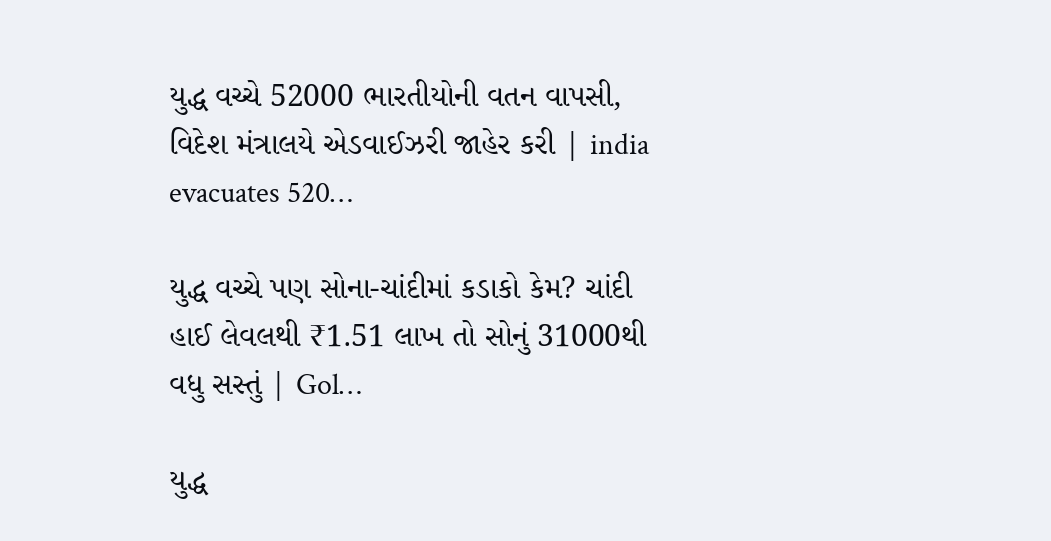યુદ્ધ વચ્ચે 52000 ભારતીયોની વતન વાપસી, વિદેશ મંત્રાલયે એડવાઈઝરી જાહેર કરી | india evacuates 520…

યુદ્ધ વચ્ચે પણ સોના-ચાંદીમાં કડાકો કેમ? ચાંદી હાઈ લેવલથી ₹1.51 લાખ તો સોનું 31000થી વધુ સસ્તું | Gol…

યુદ્ધ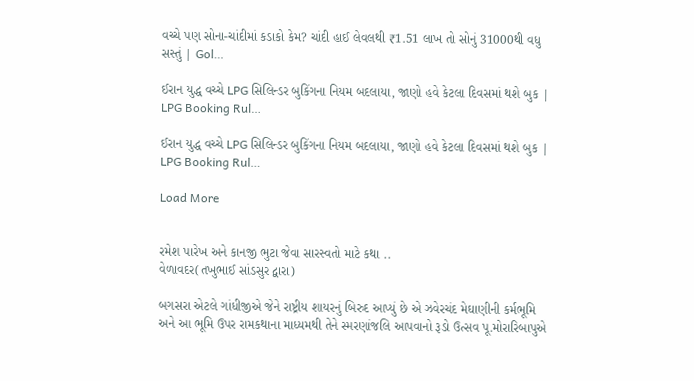વચ્ચે પણ સોના-ચાંદીમાં કડાકો કેમ? ચાંદી હાઈ લેવલથી ₹1.51 લાખ તો સોનું 31000થી વધુ સસ્તું | Gol…

ઈરાન યુદ્ધ વચ્ચે LPG સિલિન્ડર બુકિંગના નિયમ બદલાયા, જાણો હવે કેટલા દિવસમાં થશે બુક | LPG Booking Rul…

ઈરાન યુદ્ધ વચ્ચે LPG સિલિન્ડર બુકિંગના નિયમ બદલાયા, જાણો હવે કેટલા દિવસમાં થશે બુક | LPG Booking Rul…

Load More


રમેશ પારેખ અને કાનજી ભુટા જેવા સારસ્વતો માટે કથા ..
વેળાવદર(તખુભાઈ સાંડસુર દ્વારા)

બગસરા એટલે ગાંધીજીએ જેને રાષ્ટ્રીય શાયરનું બિરુદ આપ્યું છે એ ઝવેરચંદ મેઘાણીની કર્મભૂમિ અને આ ભૂમિ ઉપર રામકથાના માધ્યમથી તેને સ્મરણાંજલિ આપવાનો રૂડો ઉત્સવ પૂ.મોરારિબાપુએ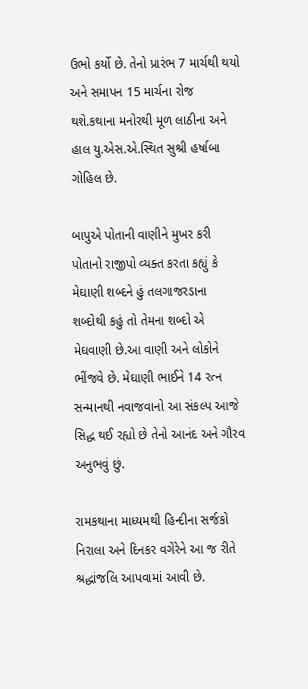ઉભો કર્યો છે. તેનો પ્રારંભ 7 માર્ચથી થયો અને સમાપન 15 માર્ચના રોજ થશે.કથાના મનોરથી મૂળ લાઠીના અને હાલ યુ.એસ.એ.સ્થિત સુશ્રી હર્ષાબા ગોહિલ છે.

બાપુએ પોતાની વાણીને મુખર કરી પોતાનો રાજીપો વ્યક્ત કરતા કહ્યું કે મેઘાણી શબ્દને હું તલગાજરડાના શબ્દોથી કહું તો તેમના શબ્દો એ મેઘવાણી છે.આ વાણી અને લોકોને ભીંજવે છે. મેઘાણી ભાઈને 14 રત્ન સન્માનથી નવાજવાનો આ સંકલ્પ આજે સિદ્ધ થઈ રહ્યો છે તેનો આનંદ અને ગૌરવ અનુભવું છું.

રામકથાના માધ્યમથી હિન્દીના સર્જકો નિરાલા અને દિનકર વગેરેને આ જ રીતે શ્રદ્ધાંજલિ આપવામાં આવી છે.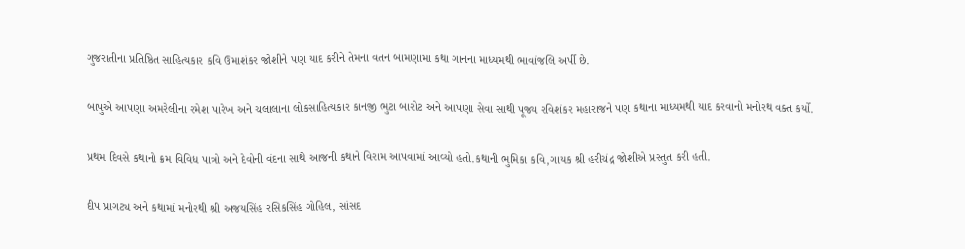ગુજરાતીના પ્રતિષ્ઠિત સાહિત્યકાર કવિ ઉમાશંકર જોશીને પણ યાદ કરીને તેમના વતન બામણામા કથા ગાનના માધ્યમથી ભાવાંજલિ અર્પી છે.

બાપુએ આપણા અમરેલીના રમેશ પારેખ અને ચલાલાના લોકસાહિત્યકાર કાનજી ભુટા બારોટ અને આપણા સેવા સાથી પૂજ્ય રવિશંકર મહારાજને પણ કથાના માધ્યમથી યાદ કરવાનો મનોરથ વક્ત કર્યો.

પ્રથમ દિવસે કથાનો ક્રમ વિવિધ પાત્રો અને દેવોની વંદના સાથે આજની કથાને વિરામ આપવામાં આવ્યો હતો.કથાની ભુમિકા કવિ,ગાયક શ્રી હરીચંદ્ર જોશીએ પ્રસ્તુત કરી હતી.

દીપ પ્રાગટ્ય અને કથામાં મનોરથી શ્રી અજયસિંહ રસિકસિંહ ગોહિલ, સાંસદ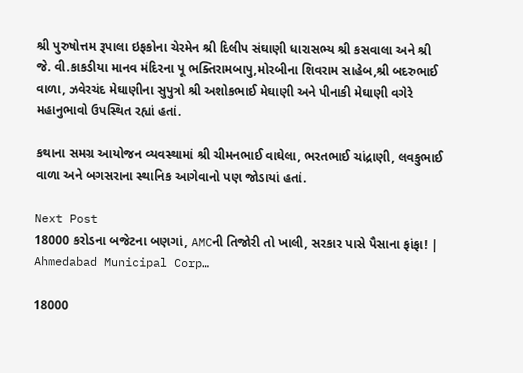શ્રી પુરુષોત્તમ રૂપાલા ઇફકોના ચેરમેન શ્રી દિલીપ સંઘાણી ધારાસભ્ય શ્રી કસવાલા અને શ્રી જે. વી.કાકડીયા માનવ મંદિરના પૂ ભક્તિરામબાપુ,મોરબીના શિવરામ સાહેબ,શ્રી બદરુભાઈ વાળા, ઝવેરચંદ મેઘાણીના સુપુત્રો શ્રી અશોકભાઈ મેઘાણી અને પીનાકી મેઘાણી વગેરે મહાનુભાવો ઉપસ્થિત રહ્યાં હતાં.

કથાના સમગ્ર આયોજન વ્યવસ્થામાં શ્રી ચીમનભાઈ વાઘેલા, ભરતભાઈ ચાંદ્રાણી, લવકુભાઈ વાળા અને બગસરાના સ્થાનિક આગેવાનો પણ જોડાયાં હતાં.

Next Post
18000 કરોડના બજેટના બણગાં, AMCની તિજોરી તો ખાલી, સરકાર પાસે પૈસાના ફાંફા! | Ahmedabad Municipal Corp…

18000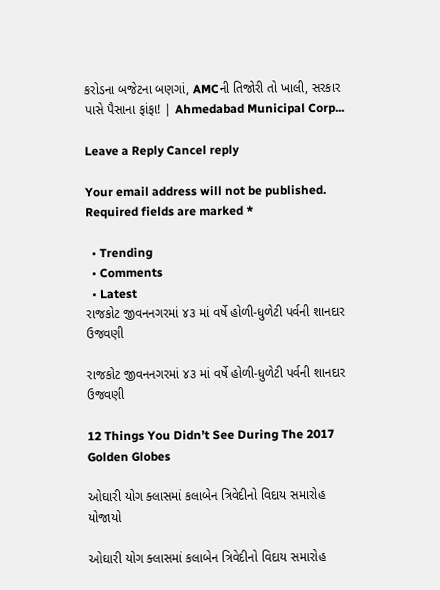કરોડના બજેટના બણગાં, AMCની તિજોરી તો ખાલી, સરકાર પાસે પૈસાના ફાંફા! | Ahmedabad Municipal Corp...

Leave a Reply Cancel reply

Your email address will not be published. Required fields are marked *

  • Trending
  • Comments
  • Latest
રાજકોટ જીવનનગરમાં ૪૩ માં વર્ષે હોળી-ધુળેટી પર્વની શાનદાર ઉજવણી

રાજકોટ જીવનનગરમાં ૪૩ માં વર્ષે હોળી-ધુળેટી પર્વની શાનદાર ઉજવણી

12 Things You Didn’t See During The 2017 Golden Globes

ઓઘારી યોગ ક્લાસમાં કલાબેન ત્રિવેદીનો વિદાય સમારોહ યોજાયો

ઓઘારી યોગ ક્લાસમાં કલાબેન ત્રિવેદીનો વિદાય સમારોહ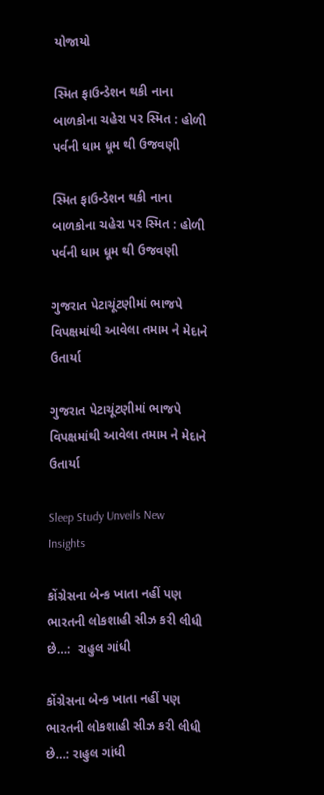યોજાયો

સ્મિત ફાઉન્ડેશન થકી નાના બાળકોના ચહેરા પર સ્મિત : હોળી પર્વની ધામ ધૂમ થી ઉજવણી

સ્મિત ફાઉન્ડેશન થકી નાના બાળકોના ચહેરા પર સ્મિત : હોળી પર્વની ધામ ધૂમ થી ઉજવણી

ગુજરાત પેટાચૂંટણીમાં ભાજપે વિપક્ષમાંથી આવેલા તમામ ને મેદાને ઉતાર્યા

ગુજરાત પેટાચૂંટણીમાં ભાજપે વિપક્ષમાંથી આવેલા તમામ ને મેદાને ઉતાર્યા

Sleep Study Unveils New Insights

કોંગ્રેસના બેન્ક ખાતા નહીં પણ ભારતની લોકશાહી સીઝ કરી લીધી છે…:  રાહુલ ગાંધી

કોંગ્રેસના બેન્ક ખાતા નહીં પણ ભારતની લોકશાહી સીઝ કરી લીધી છે…: રાહુલ ગાંધી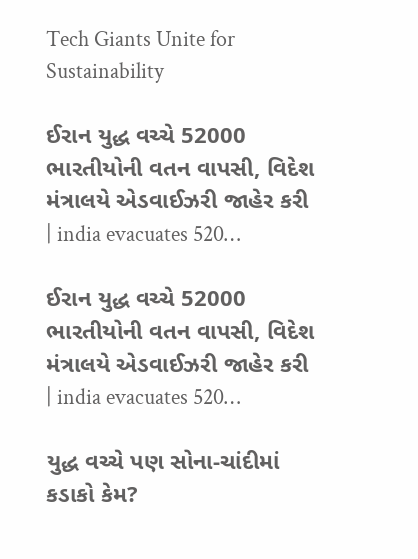Tech Giants Unite for Sustainability

ઈરાન યુદ્ધ વચ્ચે 52000 ભારતીયોની વતન વાપસી, વિદેશ મંત્રાલયે એડવાઈઝરી જાહેર કરી | india evacuates 520…

ઈરાન યુદ્ધ વચ્ચે 52000 ભારતીયોની વતન વાપસી, વિદેશ મંત્રાલયે એડવાઈઝરી જાહેર કરી | india evacuates 520…

યુદ્ધ વચ્ચે પણ સોના-ચાંદીમાં કડાકો કેમ?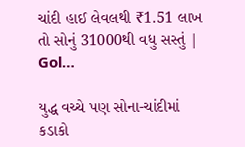ચાંદી હાઈ લેવલથી ₹1.51 લાખ તો સોનું 31000થી વધુ સસ્તું | Gol…

યુદ્ધ વચ્ચે પણ સોના-ચાંદીમાં કડાકો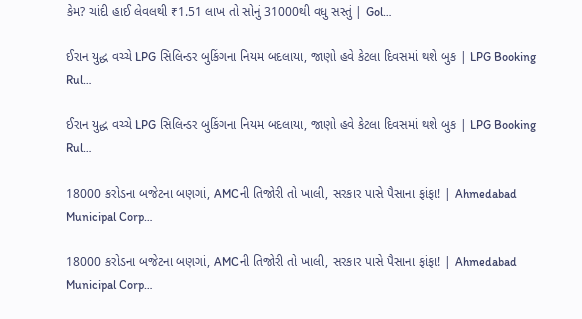કેમ? ચાંદી હાઈ લેવલથી ₹1.51 લાખ તો સોનું 31000થી વધુ સસ્તું | Gol…

ઈરાન યુદ્ધ વચ્ચે LPG સિલિન્ડર બુકિંગના નિયમ બદલાયા, જાણો હવે કેટલા દિવસમાં થશે બુક | LPG Booking Rul…

ઈરાન યુદ્ધ વચ્ચે LPG સિલિન્ડર બુકિંગના નિયમ બદલાયા, જાણો હવે કેટલા દિવસમાં થશે બુક | LPG Booking Rul…

18000 કરોડના બજેટના બણગાં, AMCની તિજોરી તો ખાલી, સરકાર પાસે પૈસાના ફાંફા! | Ahmedabad Municipal Corp…

18000 કરોડના બજેટના બણગાં, AMCની તિજોરી તો ખાલી, સરકાર પાસે પૈસાના ફાંફા! | Ahmedabad Municipal Corp…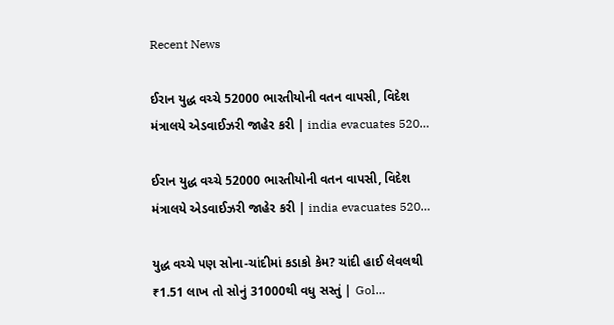Recent News

ઈરાન યુદ્ધ વચ્ચે 52000 ભારતીયોની વતન વાપસી, વિદેશ મંત્રાલયે એડવાઈઝરી જાહેર કરી | india evacuates 520…

ઈરાન યુદ્ધ વચ્ચે 52000 ભારતીયોની વતન વાપસી, વિદેશ મંત્રાલયે એડવાઈઝરી જાહેર કરી | india evacuates 520…

યુદ્ધ વચ્ચે પણ સોના-ચાંદીમાં કડાકો કેમ? ચાંદી હાઈ લેવલથી ₹1.51 લાખ તો સોનું 31000થી વધુ સસ્તું | Gol…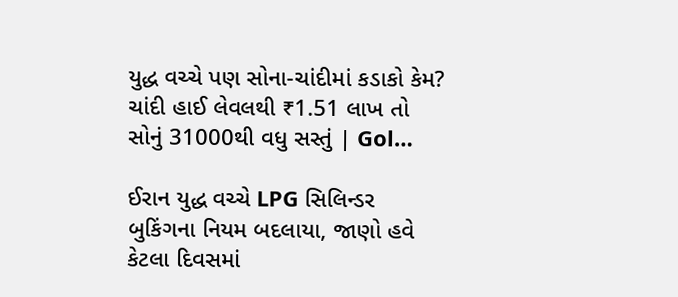યુદ્ધ વચ્ચે પણ સોના-ચાંદીમાં કડાકો કેમ? ચાંદી હાઈ લેવલથી ₹1.51 લાખ તો સોનું 31000થી વધુ સસ્તું | Gol…

ઈરાન યુદ્ધ વચ્ચે LPG સિલિન્ડર બુકિંગના નિયમ બદલાયા, જાણો હવે કેટલા દિવસમાં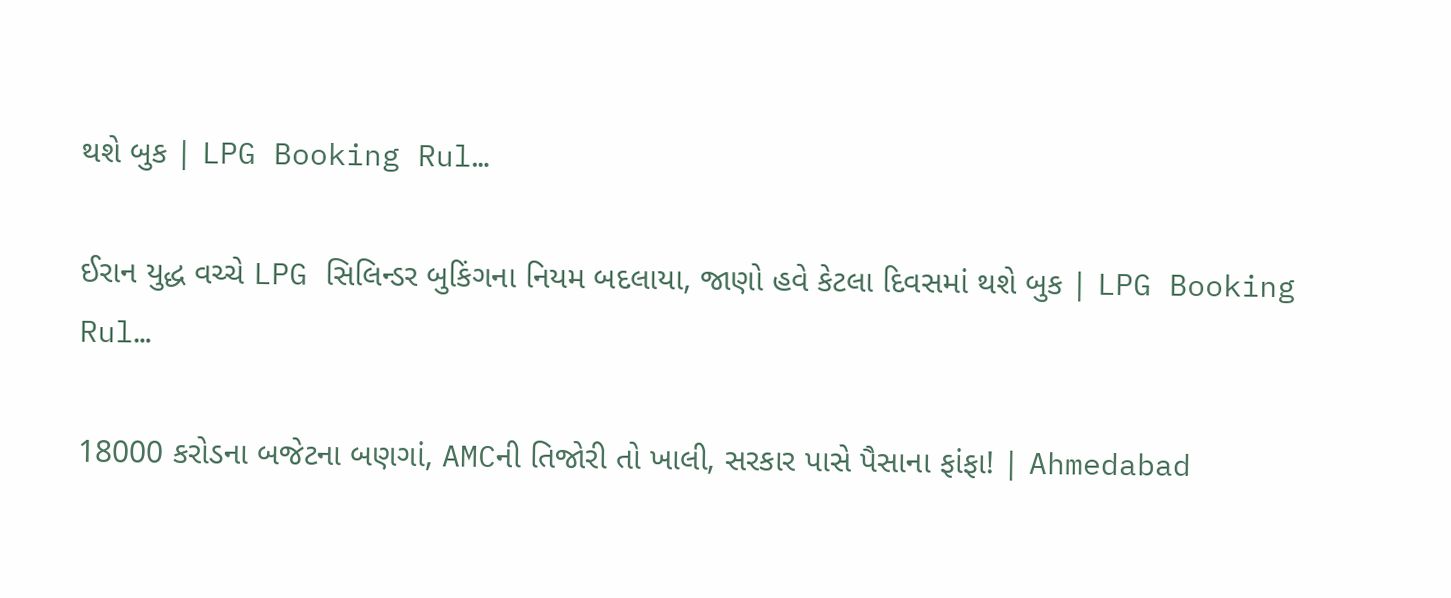થશે બુક | LPG Booking Rul…

ઈરાન યુદ્ધ વચ્ચે LPG સિલિન્ડર બુકિંગના નિયમ બદલાયા, જાણો હવે કેટલા દિવસમાં થશે બુક | LPG Booking Rul…

18000 કરોડના બજેટના બણગાં, AMCની તિજોરી તો ખાલી, સરકાર પાસે પૈસાના ફાંફા! | Ahmedabad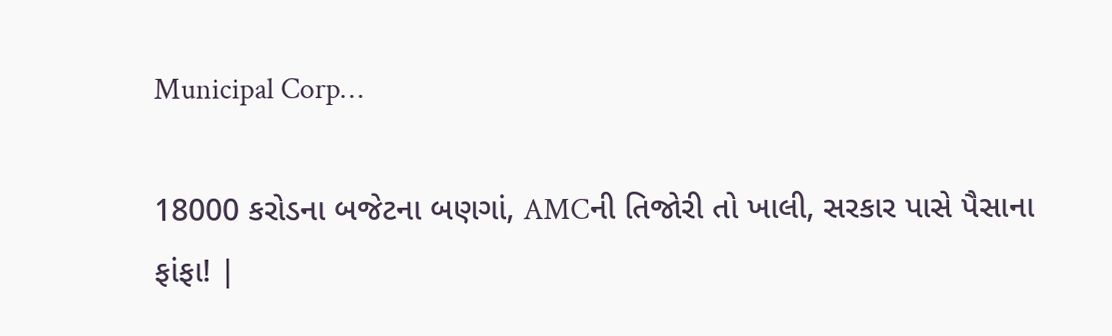Municipal Corp…

18000 કરોડના બજેટના બણગાં, AMCની તિજોરી તો ખાલી, સરકાર પાસે પૈસાના ફાંફા! |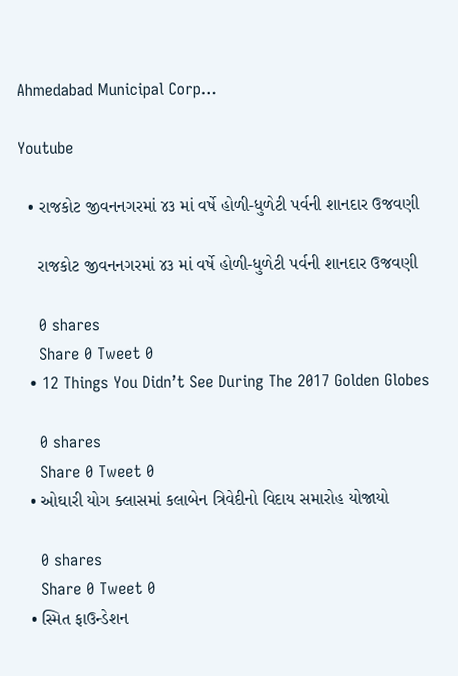Ahmedabad Municipal Corp…

Youtube

  • રાજકોટ જીવનનગરમાં ૪૩ માં વર્ષે હોળી-ધુળેટી પર્વની શાનદાર ઉજવણી

    રાજકોટ જીવનનગરમાં ૪૩ માં વર્ષે હોળી-ધુળેટી પર્વની શાનદાર ઉજવણી

    0 shares
    Share 0 Tweet 0
  • 12 Things You Didn’t See During The 2017 Golden Globes

    0 shares
    Share 0 Tweet 0
  • ઓઘારી યોગ ક્લાસમાં કલાબેન ત્રિવેદીનો વિદાય સમારોહ યોજાયો

    0 shares
    Share 0 Tweet 0
  • સ્મિત ફાઉન્ડેશન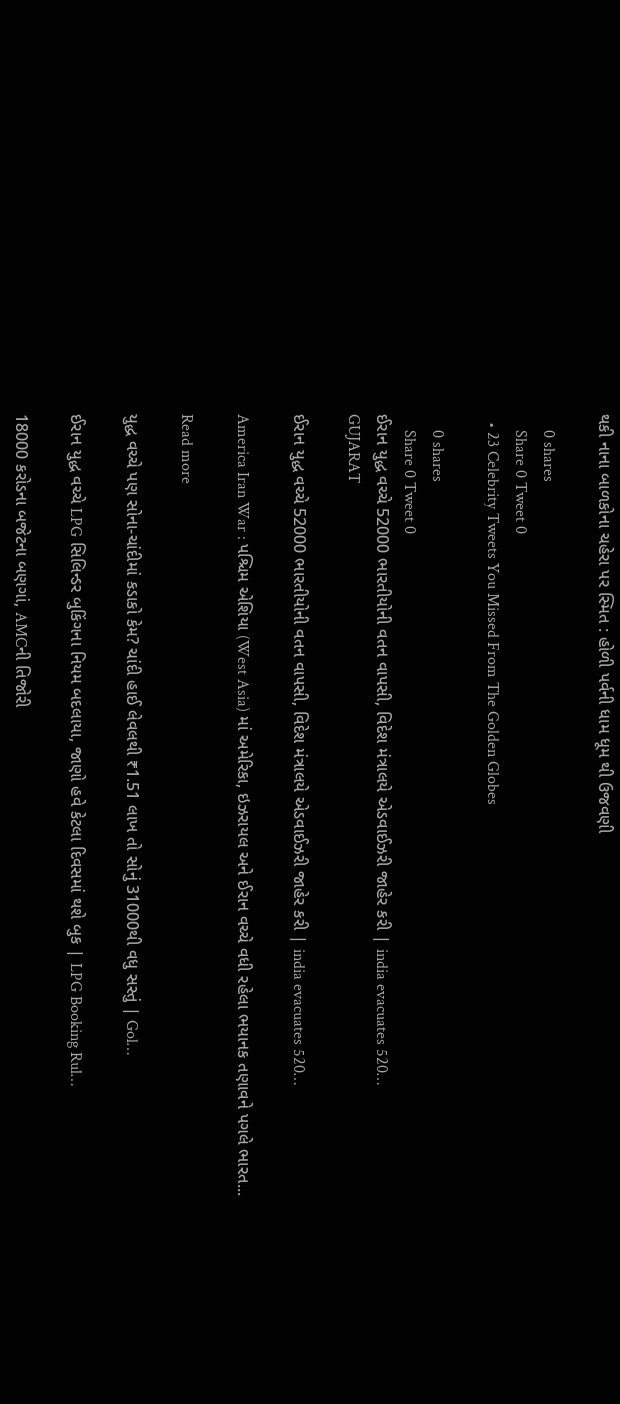થકી નાના બાળકોના ચહેરા પર સ્મિત : હોળી પર્વની ધામ ધૂમ થી ઉજવણી

    0 shares
    Share 0 Tweet 0
  • 23 Celebrity Tweets You Missed From The Golden Globes

    0 shares
    Share 0 Tweet 0
ઈરાન યુદ્ધ વચ્ચે 52000 ભારતીયોની વતન વાપસી, વિદેશ મંત્રાલયે એડવાઈઝરી જાહેર કરી | india evacuates 520…
GUJARAT

ઈરાન યુદ્ધ વચ્ચે 52000 ભારતીયોની વતન વાપસી, વિદેશ મંત્રાલયે એડવાઈઝરી જાહેર કરી | india evacuates 520…

America Iran War : પશ્ચિમ એશિયા (West Asia) માં અમેરિકા, ઇઝરાયલ અને ઈરાન વચ્ચે વધી રહેલા ભયાનક તણાવને પગલે ભારત...

Read more

યુદ્ધ વચ્ચે પણ સોના-ચાંદીમાં કડાકો કેમ? ચાંદી હાઈ લેવલથી ₹1.51 લાખ તો સોનું 31000થી વધુ સસ્તું | Gol…

ઈરાન યુદ્ધ વચ્ચે LPG સિલિન્ડર બુકિંગના નિયમ બદલાયા, જાણો હવે કેટલા દિવસમાં થશે બુક | LPG Booking Rul…

18000 કરોડના બજેટના બણગાં, AMCની તિજોરી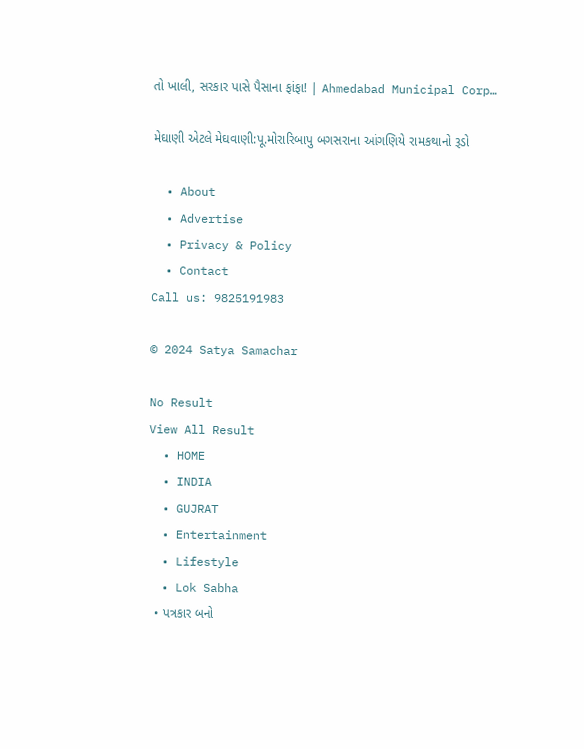તો ખાલી, સરકાર પાસે પૈસાના ફાંફા! | Ahmedabad Municipal Corp…

મેઘાણી એટલે મેઘવાણી:પૂ.મોરારિબાપુ બગસરાના આંગણિયે રામકથાનો રૂડો

  • About
  • Advertise
  • Privacy & Policy
  • Contact
Call us: 9825191983

© 2024 Satya Samachar

No Result
View All Result
  • HOME
  • INDIA
  • GUJRAT
  • Entertainment
  • Lifestyle
  • Lok Sabha
  • પત્રકાર બનો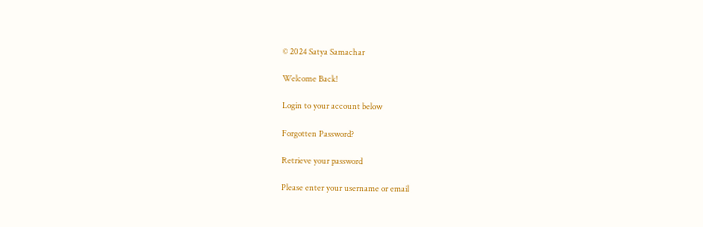© 2024 Satya Samachar

Welcome Back!

Login to your account below

Forgotten Password?

Retrieve your password

Please enter your username or email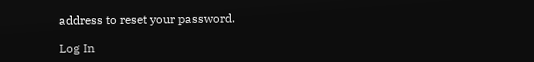address to reset your password.

Log In